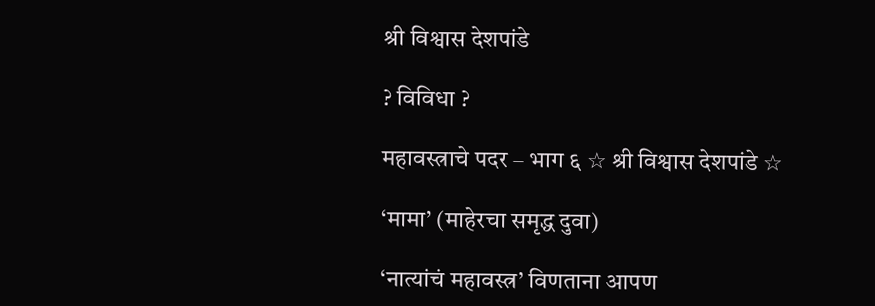श्री विश्वास देशपांडे

? विविधा ?

महावस्त्राचे पदर – भाग ६ ☆ श्री विश्वास देशपांडे ☆

‘मामा’ (माहेरचा समृद्ध दुवा)

‘नात्यांचं महावस्त्र’ विणताना आपण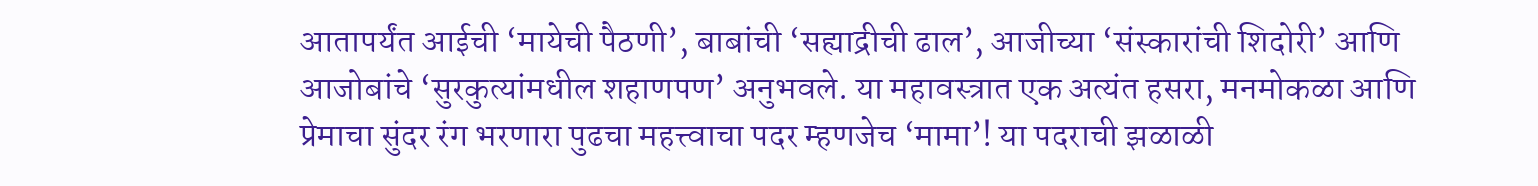आतापर्यंत आईची ‘मायेची पैठणी’, बाबांची ‘सह्याद्रीची ढाल’, आजीच्या ‘संस्कारांची शिदोरी’ आणि आजोबांचे ‘सुरकुत्यांमधील शहाणपण’ अनुभवले. या महावस्त्रात एक अत्यंत हसरा, मनमोकळा आणि प्रेमाचा सुंदर रंग भरणारा पुढचा महत्त्वाचा पदर म्हणजेच ‘मामा’! या पदराची झळाळी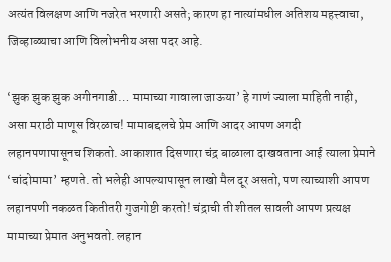अत्यंत विलक्षण आणि नजरेत भरणारी असते; कारण हा नात्यांमधील अतिशय महत्त्वाचा, जिव्हाळ्याचा आणि विलोभनीय असा पदर आहे.

‘झुक झुक झुक अगीनगाडी… मामाच्या गावाला जाऊया’ हे गाणं ज्याला माहिती नाही, असा मराठी माणूस विरळाच! मामाबद्दलचे प्रेम आणि आदर आपण अगदी लहानपणापासूनच शिकतो. आकाशात दिसणारा चंद्र बाळाला दाखवताना आई त्याला प्रेमाने ‘चांदोमामा’ म्हणते. तो भलेही आपल्यापासून लाखो मैल दूर असतो, पण त्याच्याशी आपण लहानपणी नकळत कितीतरी गुजगोष्टी करतो! चंद्राची ती शीतल सावली आपण प्रत्यक्ष मामाच्या प्रेमात अनुभवतो. लहान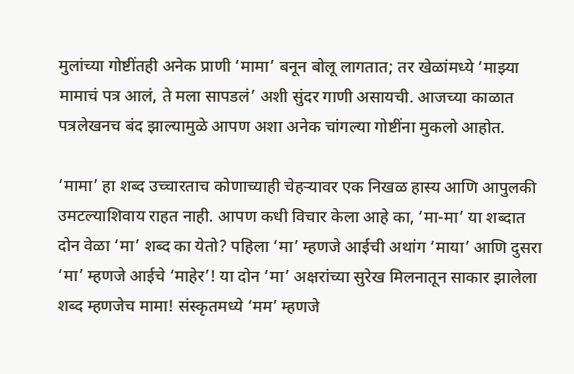मुलांच्या गोष्टींतही अनेक प्राणी ‘मामा’ बनून बोलू लागतात; तर खेळांमध्ये ‘माझ्या मामाचं पत्र आलं, ते मला सापडलं’ अशी सुंदर गाणी असायची. आजच्या काळात पत्रलेखनच बंद झाल्यामुळे आपण अशा अनेक चांगल्या गोष्टींना मुकलो आहोत.

‘मामा’ हा शब्द उच्चारताच कोणाच्याही चेहऱ्यावर एक निखळ हास्य आणि आपुलकी उमटल्याशिवाय राहत नाही. आपण कधी विचार केला आहे का, ‘मा-मा’ या शब्दात दोन वेळा ‘मा’ शब्द का येतो? पहिला ‘मा’ म्हणजे आईची अथांग ‘माया’ आणि दुसरा ‘मा’ म्हणजे आईचे ‘माहेर’! या दोन ‘मा’ अक्षरांच्या सुरेख मिलनातून साकार झालेला शब्द म्हणजेच मामा! संस्कृतमध्ये ‘मम’ म्हणजे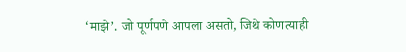‘माझे’. जो पूर्णपणे आपला असतो, जिथे कोणत्याही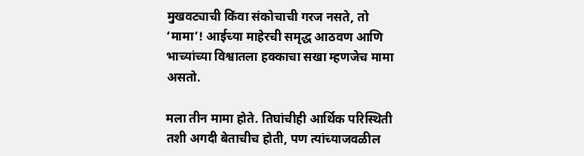मुखवट्याची किंवा संकोचाची गरज नसते, तो ‘मामा’! आईच्या माहेरची समृद्ध आठवण आणि भाच्यांच्या विश्वातला हक्काचा सखा म्हणजेच मामा असतो.

मला तीन मामा होते. तिघांचीही आर्थिक परिस्थिती तशी अगदी बेताचीच होती, पण त्यांच्याजवळील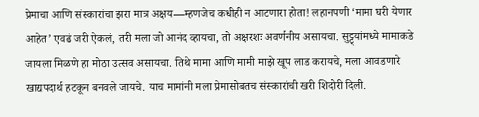प्रेमाचा आणि संस्कारांचा झरा मात्र अक्षय—म्हणजेच कधीही न आटणारा होता! लहानपणी ‘मामा घरी येणार आहेत’ एवढं जरी ऐकलं, तरी मला जो आनंद व्हायचा, तो अक्षरशः अवर्णनीय असायचा. सुट्ट्यांमध्ये मामाकडे जायला मिळणे हा मोठा उत्सव असायचा. तिथे मामा आणि मामी माझे खूप लाड करायचे, मला आवडणारे खाद्यपदार्थ हटकून बनवले जायचे. याच मामांनी मला प्रेमासोबतच संस्कारांची खरी शिदोरी दिली.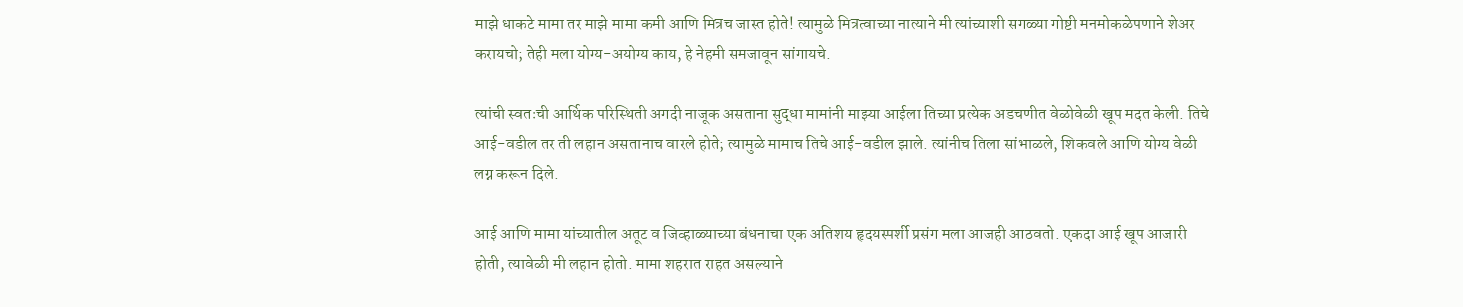माझे धाकटे मामा तर माझे मामा कमी आणि मित्रच जास्त होते! त्यामुळे मित्रत्वाच्या नात्याने मी त्यांच्याशी सगळ्या गोष्टी मनमोकळेपणाने शेअर करायचो; तेही मला योग्य-अयोग्य काय, हे नेहमी समजावून सांगायचे.

त्यांची स्वतःची आर्थिक परिस्थिती अगदी नाजूक असताना सुद्धा मामांनी माझ्या आईला तिच्या प्रत्येक अडचणीत वेळोवेळी खूप मदत केली. तिचे आई-वडील तर ती लहान असतानाच वारले होते; त्यामुळे मामाच तिचे आई-वडील झाले. त्यांनीच तिला सांभाळले, शिकवले आणि योग्य वेळी लग्न करून दिले.

आई आणि मामा यांच्यातील अतूट व जिव्हाळ्याच्या बंधनाचा एक अतिशय हृदयस्पर्शी प्रसंग मला आजही आठवतो. एकदा आई खूप आजारी होती, त्यावेळी मी लहान होतो. मामा शहरात राहत असल्याने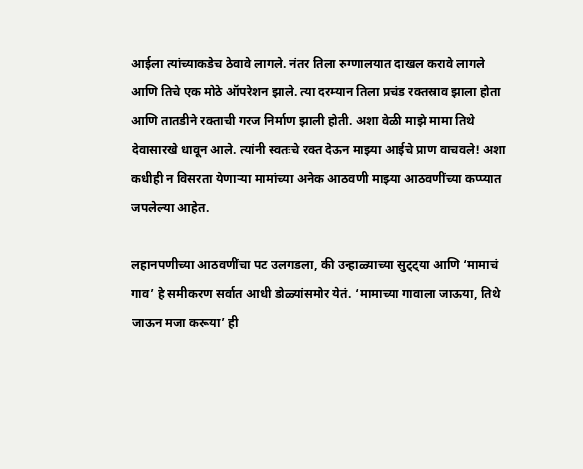आईला त्यांच्याकडेच ठेवावे लागले. नंतर तिला रुग्णालयात दाखल करावे लागले आणि तिचे एक मोठे ऑपरेशन झाले. त्या दरम्यान तिला प्रचंड रक्तस्राव झाला होता आणि तातडीने रक्ताची गरज निर्माण झाली होती. अशा वेळी माझे मामा तिथे देवासारखे धावून आले. त्यांनी स्वतःचे रक्त देऊन माझ्या आईचे प्राण वाचवले! अशा कधीही न विसरता येणाऱ्या मामांच्या अनेक आठवणी माझ्या आठवणींच्या कप्प्यात जपलेल्या आहेत.

लहानपणीच्या आठवणींचा पट उलगडला, की उन्हाळ्याच्या सुट्ट्या आणि ‘मामाचं गाव’ हे समीकरण सर्वात आधी डोळ्यांसमोर येतं. ‘मामाच्या गावाला जाऊया, तिथे जाऊन मजा करूया’ ही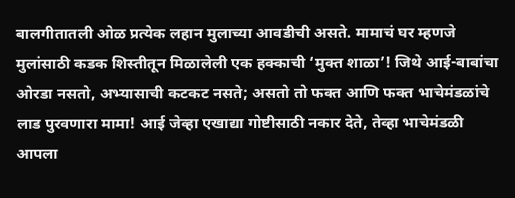बालगीतातली ओळ प्रत्येक लहान मुलाच्या आवडीची असते. मामाचं घर म्हणजे मुलांसाठी कडक शिस्तीतून मिळालेली एक हक्काची ‘मुक्त शाळा’! जिथे आई-बाबांचा ओरडा नसतो, अभ्यासाची कटकट नसते; असतो तो फक्त आणि फक्त भाचेमंडळांचे लाड पुरवणारा मामा! आई जेव्हा एखाद्या गोष्टीसाठी नकार देते, तेव्हा भाचेमंडळी आपला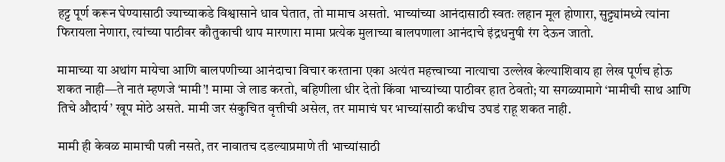हट्ट पूर्ण करून घेण्यासाठी ज्याच्याकडे विश्वासाने धाव घेतात, तो मामाच असतो. भाच्यांच्या आनंदासाठी स्वतः लहान मूल होणारा, सुट्ट्यांमध्ये त्यांना फिरायला नेणारा, त्यांच्या पाठीवर कौतुकाची थाप मारणारा मामा प्रत्येक मुलाच्या बालपणाला आनंदाचे इंद्रधनुषी रंग देऊन जातो.

मामाच्या या अथांग मायेचा आणि बालपणीच्या आनंदाचा विचार करताना एका अत्यंत महत्त्वाच्या नात्याचा उल्लेख केल्याशिवाय हा लेख पूर्णच होऊ शकत नाही—ते नातं म्हणजे ‘मामी’! मामा जे लाड करतो, बहिणीला धीर देतो किंवा भाच्यांच्या पाठीवर हात ठेवतो; या सगळ्यामागे ‘मामीची साथ आणि तिचे औदार्य’ खूप मोठे असते. मामी जर संकुचित वृत्तीची असेल, तर मामाचं घर भाच्यांसाठी कधीच उघडं राहू शकत नाही.

मामी ही केवळ मामाची पत्नी नसते, तर नावातच दडल्याप्रमाणे ती भाच्यांसाठी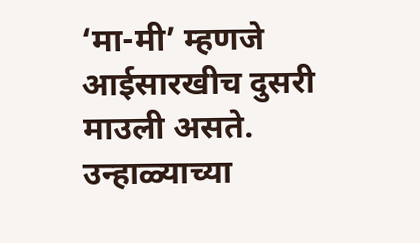‘मा-मी’ म्हणजे आईसारखीच दुसरी माउली असते. उन्हाळ्याच्या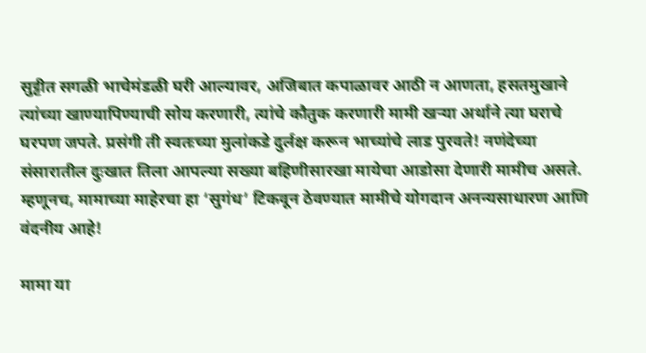सुट्टीत सगळी भाचेमंडळी घरी आल्यावर, अजिबात कपाळावर आठी न आणता, हसतमुखाने त्यांच्या खाण्यापिण्याची सोय करणारी, त्यांचे कौतुक करणारी मामी खऱ्या अर्थाने त्या घराचे घरपण जपते. प्रसंगी ती स्वतःच्या मुलांकडे दुर्लक्ष करून भाच्यांचे लाड पुरवते! नणंदेच्या संसारातील दुःखात तिला आपल्या सख्या बहिणीसारखा मायेचा आडोसा देणारी मामीच असते. म्हणूनच, मामाच्या माहेरचा हा ‘सुगंध’ टिकवून ठेवण्यात मामीचे योगदान अनन्यसाधारण आणि वंदनीय आहे!

मामा या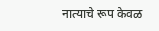नात्याचे रूप केवळ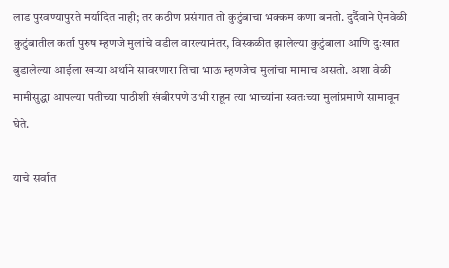लाड पुरवण्यापुरते मर्यादित नाही; तर कठीण प्रसंगात तो कुटुंबाचा भक्कम कणा बनतो. दुर्दैवाने ऐनवेळी कुटुंबातील कर्ता पुरुष म्हणजे मुलांचे वडील वारल्यानंतर, विस्कळीत झालेल्या कुटुंबाला आणि दुःखात बुडालेल्या आईला खऱ्या अर्थाने सावरणारा तिचा भाऊ म्हणजेच मुलांचा मामाच असतो. अशा वेळी मामीसुद्धा आपल्या पतीच्या पाठीशी खंबीरपणे उभी राहून त्या भाच्यांना स्वतःच्या मुलांप्रमाणे सामावून घेते.

याचे सर्वात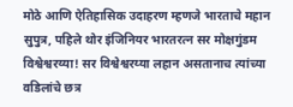मोठे आणि ऐतिहासिक उदाहरण म्हणजे भारताचे महान सुपुत्र, पहिले थोर इंजिनियर भारतरत्न सर मोक्षगुंडम विश्वेश्वरय्या! सर विश्वेश्वरय्या लहान असतानाच त्यांच्या वडिलांचे छत्र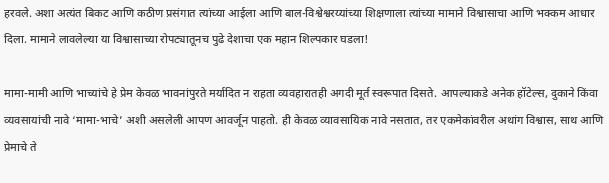हरवले. अशा अत्यंत बिकट आणि कठीण प्रसंगात त्यांच्या आईला आणि बाल-विश्वेश्वरय्यांच्या शिक्षणाला त्यांच्या मामाने विश्वासाचा आणि भक्कम आधार दिला. मामाने लावलेल्या या विश्वासाच्या रोपट्यातूनच पुढे देशाचा एक महान शिल्पकार घडला!

मामा-मामी आणि भाच्यांचे हे प्रेम केवळ भावनांपुरते मर्यादित न राहता व्यवहारातही अगदी मूर्त स्वरूपात दिसते. आपल्याकडे अनेक हॉटेल्स, दुकाने किंवा व्यवसायांची नावे ‘मामा-भाचे’ अशी असलेली आपण आवर्जून पाहतो. ही केवळ व्यावसायिक नावे नसतात, तर एकमेकांवरील अथांग विश्वास, साथ आणि प्रेमाचे ते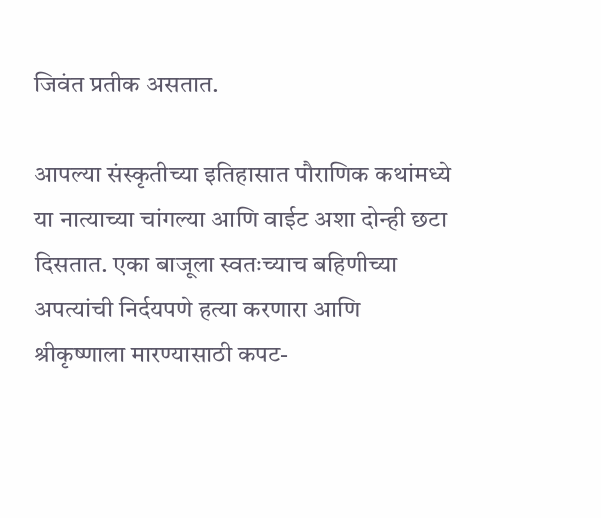जिवंत प्रतीक असतात.

आपल्या संस्कृतीच्या इतिहासात पौराणिक कथांमध्ये या नात्याच्या चांगल्या आणि वाईट अशा दोन्ही छटा दिसतात. एका बाजूला स्वतःच्याच बहिणीच्या अपत्यांची निर्दयपणे हत्या करणारा आणि श्रीकृष्णाला मारण्यासाठी कपट-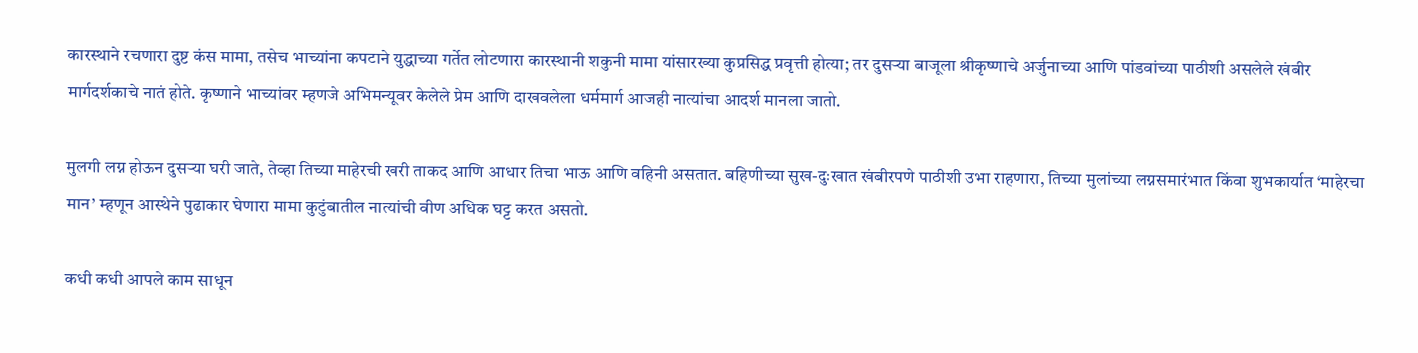कारस्थाने रचणारा दुष्ट कंस मामा, तसेच भाच्यांना कपटाने युद्धाच्या गर्तेत लोटणारा कारस्थानी शकुनी मामा यांसारख्या कुप्रसिद्ध प्रवृत्ती होत्या; तर दुसऱ्या बाजूला श्रीकृष्णाचे अर्जुनाच्या आणि पांडवांच्या पाठीशी असलेले खंबीर मार्गदर्शकाचे नातं होते. कृष्णाने भाच्यांवर म्हणजे अभिमन्यूवर केलेले प्रेम आणि दाखवलेला धर्ममार्ग आजही नात्यांचा आदर्श मानला जातो.

मुलगी लग्न होऊन दुसऱ्या घरी जाते, तेव्हा तिच्या माहेरची खरी ताकद आणि आधार तिचा भाऊ आणि वहिनी असतात. बहिणीच्या सुख-दुःखात खंबीरपणे पाठीशी उभा राहणारा, तिच्या मुलांच्या लग्नसमारंभात किंवा शुभकार्यात ‘माहेरचा मान’ म्हणून आस्थेने पुढाकार घेणारा मामा कुटुंबातील नात्यांची वीण अधिक घट्ट करत असतो.

कधी कधी आपले काम साधून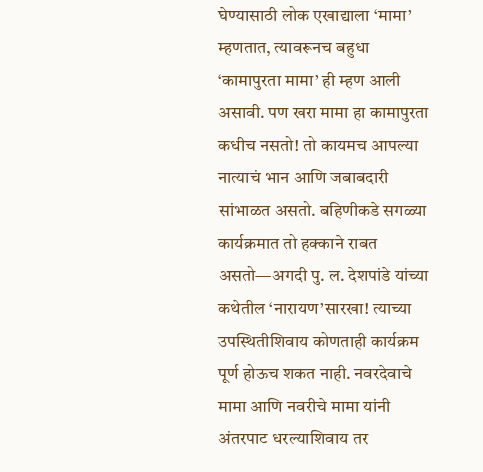घेण्यासाठी लोक एखाद्याला ‘मामा’ म्हणतात, त्यावरूनच बहुधा ‘कामापुरता मामा’ ही म्हण आली असावी. पण खरा मामा हा कामापुरता कधीच नसतो! तो कायमच आपल्या नात्याचं भान आणि जबाबदारी सांभाळत असतो. बहिणीकडे सगळ्या कार्यक्रमात तो हक्काने राबत असतो—अगदी पु. ल. देशपांडे यांच्या कथेतील ‘नारायण’सारखा! त्याच्या उपस्थितीशिवाय कोणताही कार्यक्रम पूर्ण होऊच शकत नाही. नवरदेवाचे मामा आणि नवरीचे मामा यांनी अंतरपाट धरल्याशिवाय तर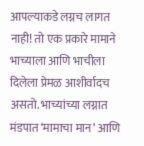आपल्याकडे लग्नच लागत नाही! तो एक प्रकारे मामाने भाच्याला आणि भाचीला दिलेला प्रेमळ आशीर्वादच असतो. भाच्यांच्या लग्नात मंडपात ‘मामाचा मान’ आणि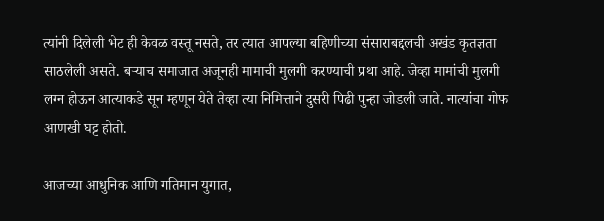त्यांनी दिलेली भेट ही केवळ वस्तू नसते, तर त्यात आपल्या बहिणीच्या संसाराबद्दलची अखंड कृतज्ञता साठलेली असते. बऱ्याच समाजात अजूनही मामाची मुलगी करण्याची प्रथा आहे. जेव्हा मामांची मुलगी लग्न होऊन आत्याकडे सून म्हणून येते तेव्हा त्या निमित्ताने दुसरी पिढी पुन्हा जोडली जाते. नात्यांचा गोफ आणखी घट्ट होतो.

आजच्या आधुनिक आणि गतिमान युगात,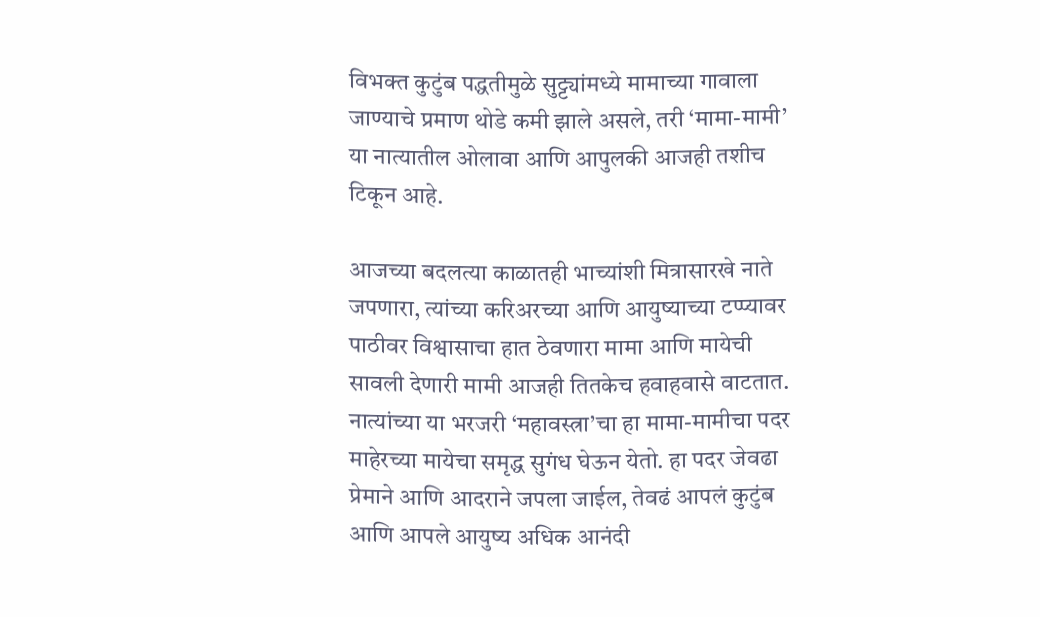विभक्त कुटुंब पद्धतीमुळे सुट्ट्यांमध्ये मामाच्या गावाला जाण्याचे प्रमाण थोडे कमी झाले असले, तरी ‘मामा-मामी’ या नात्यातील ओलावा आणि आपुलकी आजही तशीच टिकून आहे.

आजच्या बदलत्या काळातही भाच्यांशी मित्रासारखे नाते जपणारा, त्यांच्या करिअरच्या आणि आयुष्याच्या टप्प्यावर पाठीवर विश्वासाचा हात ठेवणारा मामा आणि मायेची सावली देणारी मामी आजही तितकेच हवाहवासे वाटतात. नात्यांच्या या भरजरी ‘महावस्त्रा’चा हा मामा-मामीचा पदर माहेरच्या मायेचा समृद्ध सुगंध घेऊन येतो. हा पदर जेवढा प्रेमाने आणि आदराने जपला जाईल, तेवढं आपलं कुटुंब आणि आपले आयुष्य अधिक आनंदी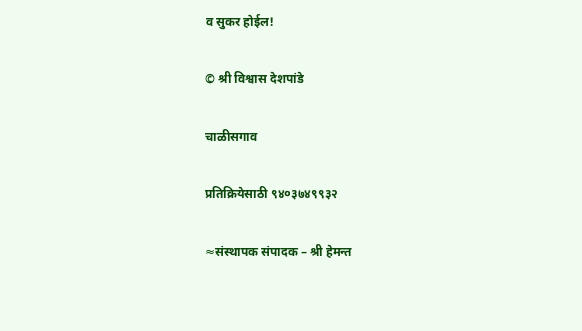व सुकर होईल!

© श्री विश्वास देशपांडे

चाळीसगाव

प्रतिक्रियेसाठी ९४०३७४९९३२

≈संस्थापक संपादक – श्री हेमन्त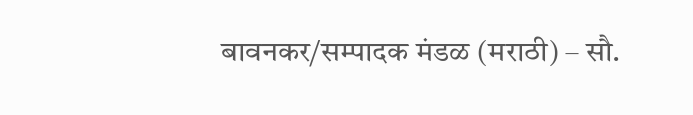बावनकर/सम्पादक मंडळ (मराठी) – सौ.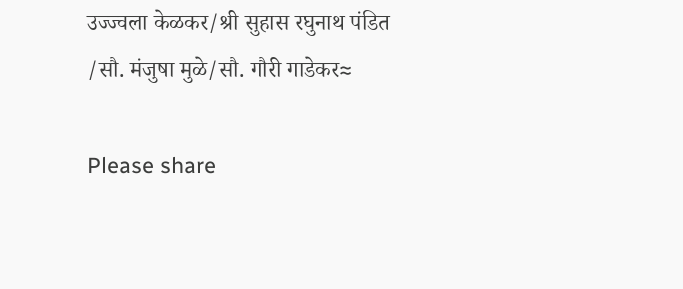उज्ज्वला केळकर/श्री सुहास रघुनाथ पंडित /सौ. मंजुषा मुळे/सौ. गौरी गाडेकर≈

Please share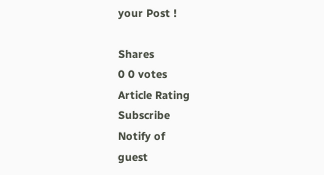your Post !

Shares
0 0 votes
Article Rating
Subscribe
Notify of
guest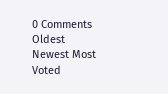0 Comments
Oldest
Newest Most Voted